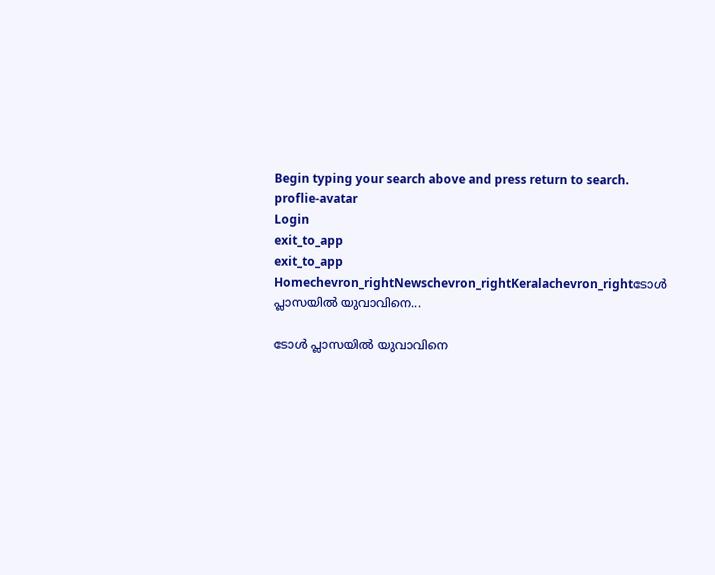Begin typing your search above and press return to search.
proflie-avatar
Login
exit_to_app
exit_to_app
Homechevron_rightNewschevron_rightKeralachevron_rightടോൾ പ്ലാസയിൽ യുവാവിനെ...

ടോൾ പ്ലാസയിൽ യുവാവിനെ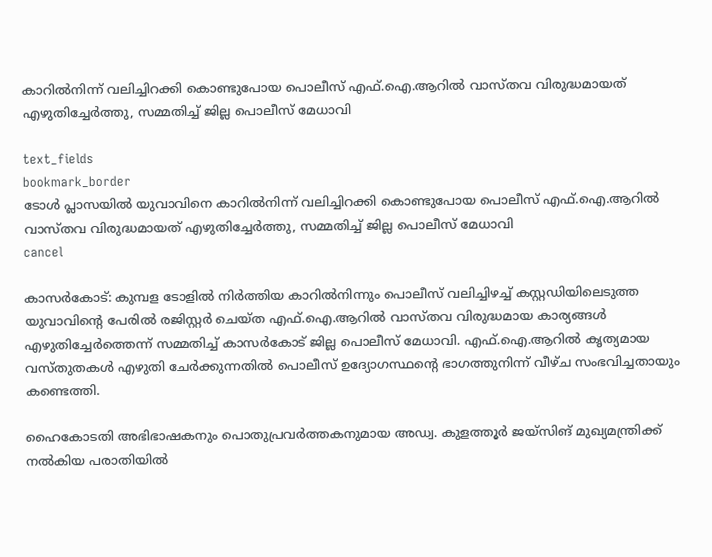കാറിൽനിന്ന് വലിച്ചിറക്കി കൊണ്ടുപോയ പൊലീസ് എഫ്.ഐ.ആറിൽ വാസ്തവ വിരുദ്ധമായത് എഴുതിച്ചേർത്തു, സമ്മതിച്ച് ജില്ല പൊലീസ് മേധാവി

text_fields
bookmark_border
ടോൾ പ്ലാസയിൽ യുവാവിനെ കാറിൽനിന്ന് വലിച്ചിറക്കി കൊണ്ടുപോയ പൊലീസ് എഫ്.ഐ.ആറിൽ വാസ്തവ വിരുദ്ധമായത് എഴുതിച്ചേർത്തു, സമ്മതിച്ച് ജില്ല പൊലീസ് മേധാവി
cancel

കാസർകോട്: കുമ്പള ടോളിൽ നിർത്തിയ കാറിൽനിന്നും പൊലീസ് വലിച്ചിഴച്ച് കസ്റ്റഡിയിലെടുത്ത യുവാവിന്‍റെ പേരിൽ രജിസ്റ്റർ ചെയ്ത എഫ്.ഐ.ആറിൽ വാസ്തവ വിരുദ്ധമായ കാര്യങ്ങൾ എഴുതിച്ചേർത്തെന്ന് സമ്മതിച്ച് കാസർകോട് ജില്ല പൊലീസ് മേധാവി. എഫ്.ഐ.ആറിൽ കൃത്യമായ വസ്തുതകൾ എഴുതി ചേർക്കുന്നതിൽ പൊലീസ് ഉദ്യോഗസ്ഥന്‍റെ ഭാഗത്തുനിന്ന് വീഴ്ച സംഭവിച്ചതായും കണ്ടെത്തി.

ഹൈകോടതി അഭിഭാഷകനും പൊതുപ്രവർത്തകനുമായ അഡ്വ. കുളത്തൂർ ജയ്സിങ് മുഖ്യമന്ത്രിക്ക് നൽകിയ പരാതിയിൽ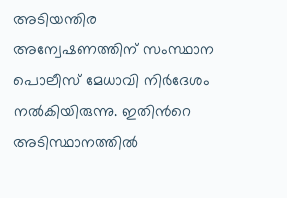അടിയന്തിര അന്വേഷണത്തിന് സംസ്ഥാന പൊലീസ് മേധാവി നിർദേശം നൽകിയിരുന്നു. ഇതിന്‍റെ അടിസ്ഥാനത്തിൽ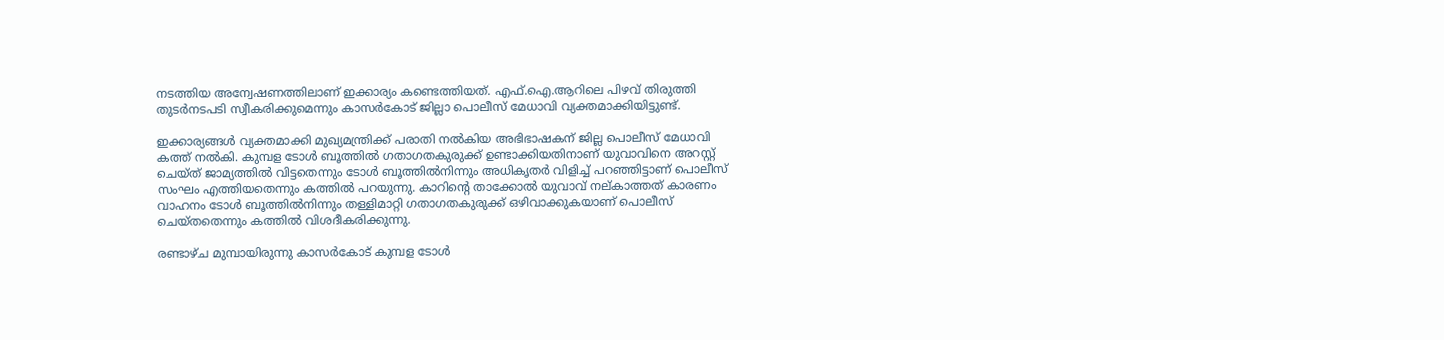നടത്തിയ അന്വേഷണത്തിലാണ് ഇക്കാര്യം കണ്ടെത്തിയത്. എഫ്.ഐ.ആറിലെ പിഴവ് തിരുത്തി തുടർനടപടി സ്വീകരിക്കുമെന്നും കാസർകോട് ജില്ലാ പൊലീസ് മേധാവി വ്യക്തമാക്കിയിട്ടുണ്ട്.

ഇക്കാര്യങ്ങൾ വ്യക്തമാക്കി മുഖ്യമന്ത്രിക്ക് പരാതി നൽകിയ അഭിഭാഷകന് ജില്ല പൊലീസ് മേധാവി കത്ത് നൽകി. കുമ്പള ടോൾ ബൂത്തിൽ ഗതാഗതകുരുക്ക് ഉണ്ടാക്കിയതിനാണ് യുവാവിനെ അറസ്റ്റ് ചെയ്ത് ജാമ്യത്തിൽ വിട്ടതെന്നും ടോൾ ബൂത്തിൽനിന്നും അധികൃതർ വിളിച്ച് പറഞ്ഞിട്ടാണ് പൊലീസ് സംഘം എത്തിയതെന്നും കത്തിൽ പറയുന്നു. കാറിന്‍റെ താക്കോൽ യുവാവ് നല്കാത്തത് കാരണം വാഹനം ടോൾ ബൂത്തിൽനിന്നും തള്ളിമാറ്റി ഗതാഗതകുരുക്ക് ഒഴിവാക്കുകയാണ് പൊലീസ് ചെയ്തതെന്നും കത്തിൽ വിശദീകരിക്കുന്നു.

രണ്ടാഴ്ച മുമ്പായിരുന്നു കാസർകോട് കുമ്പള ടോൾ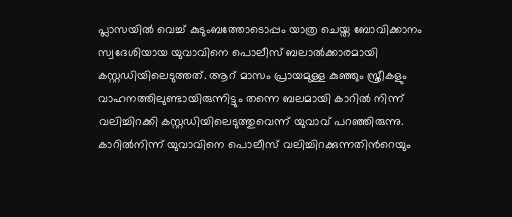പ്ലാസയിൽ വെച്ച് കുടുംബത്തോടൊപ്പം യാത്ര ചെയ്ത ബോവിക്കാനം സ്വദേശിയായ യുവാവിനെ പൊലീസ് ബലാൽക്കാരമായി കസ്റ്റഡിയിലെടുത്തത്. ആറ് മാസം പ്രായമുള്ള കുഞ്ഞും സ്ത്രീകളും വാഹനത്തിലുണ്ടായിരുന്നിട്ടും തന്നെ ബലമായി കാറിൽ നിന്ന് വലിച്ചിറക്കി കസ്റ്റഡിയിലെടുത്തുവെന്ന് യുവാവ് പറഞ്ഞിരുന്നു. കാറിൽനിന്ന് യുവാവിനെ പൊലീസ് വലിച്ചിറക്കുന്നതിന്‍റെയും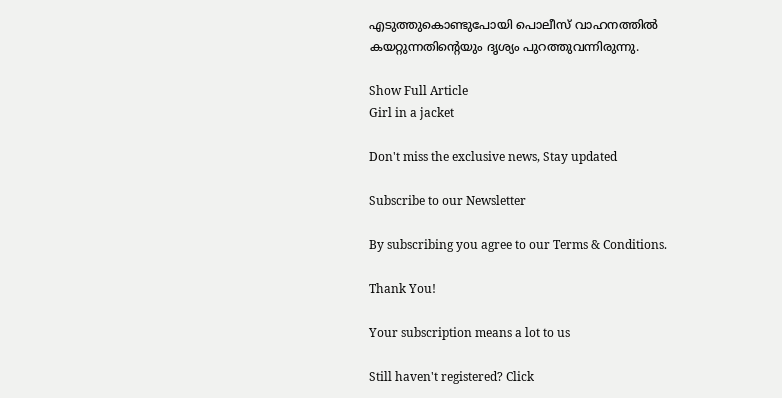എടുത്തുകൊണ്ടുപോയി പൊലീസ് വാഹനത്തിൽ കയറ്റുന്നതിന്‍റെയും ദൃശ്യം പുറത്തുവന്നിരുന്നു.

Show Full Article
Girl in a jacket

Don't miss the exclusive news, Stay updated

Subscribe to our Newsletter

By subscribing you agree to our Terms & Conditions.

Thank You!

Your subscription means a lot to us

Still haven't registered? Click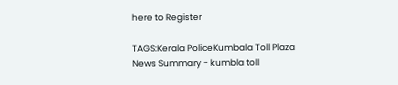here to Register

TAGS:Kerala PoliceKumbala Toll Plaza
News Summary - kumbla toll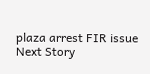plaza arrest FIR issue
Next Story